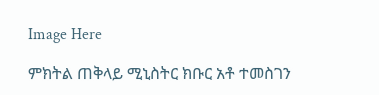Image Here

ምክትል ጠቅላይ ሚኒስትር ክቡር አቶ ተመስገን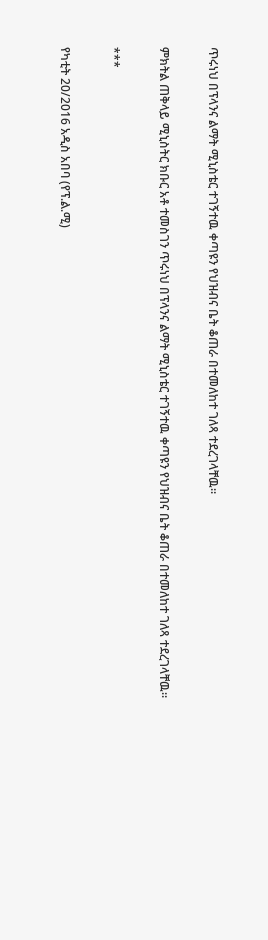ጥሩነህ በፕላንና ልማት ሚኒስቴር ተገኝተዉ ቀጣዩን የህዝብና ቤት ቆጠራ በተመለከተ ገለጻ ተደረገላቸዉ።

ምክትል ጠቅላይ ሚኒስትር ክቡር አቶ ተመስገን ጥሩነህ በፕላንና ልማት ሚኒስቴር ተገኝተዉ ቀጣዩን የህዝብና ቤት ቆጠራ በተመለከተ ገለጻ ተደረገላቸዉ።

***

የካቲት 20/2016 አዲስ አበባ (የፕ.ል.ሚ)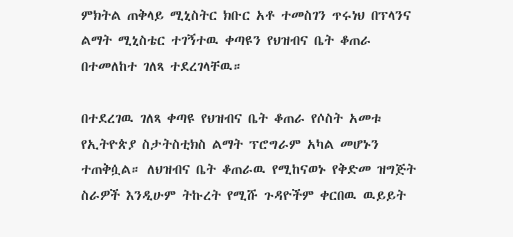ምክትል ጠቅላይ ሚኒስትር ክቡር አቶ ተመስገን ጥሩነህ በፕላንና ልማት ሚኒስቴር ተገኝተዉ ቀጣዩን የህዝብና ቤት ቆጠራ በተመለከተ ገለጻ ተደረገላቸዉ።

በተደረገዉ ገለጻ ቀጣዩ የህዝብና ቤት ቆጠራ የሶስት አመቱ የኢትዮጵያ ስታትስቲክስ ልማት ፕሮግራም አካል መሆኑን ተጠቅሷል። ለህዝብና ቤት ቆጠራዉ የሚከናወኑ የቅድመ ዝግጅት ስራዎች እንዲሁም ትኩረት የሚሹ ጉዳዮችም ቀርበዉ ዉይይት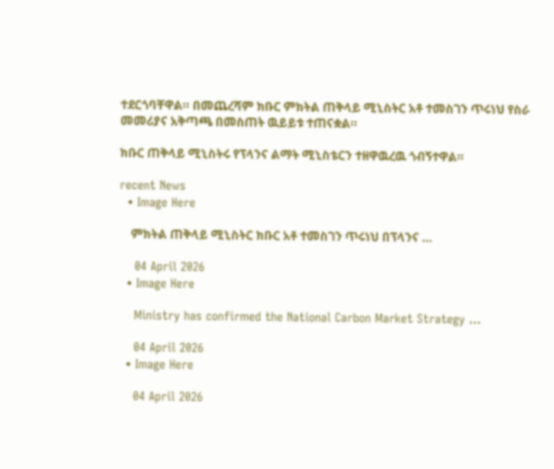ተደርጎባቸዋል። በመጨረሻም ክቡር ምክትል ጠቅላይ ሚኒስትር አቶ ተመስገን ጥሩነህ የስራ መመሪያና አቅጣጫ በመስጠት ዉይይቱ ተጠናቋል።

ክቡር ጠቅላይ ሚኒስትሩ የፕላንና ልማት ሚኒስቴርን ተዘዋዉረዉ ጎብኝተዋል።

recent News
  • Image Here

    ምክትል ጠቅላይ ሚኒስትር ክቡር አቶ ተመስገን ጥሩነህ በፕላንና …

    04 April 2026
  • Image Here

    Ministry has confirmed the National Carbon Market Strategy …

    04 April 2026
  • Image Here

    04 April 2026